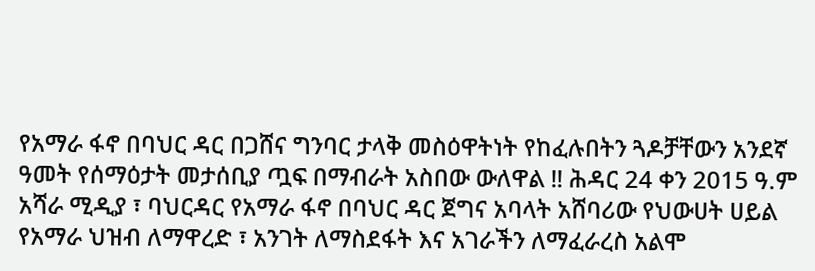የአማራ ፋኖ በባህር ዳር በጋሸና ግንባር ታላቅ መስዕዋትነት የከፈሉበትን ጓዶቻቸውን አንደኛ ዓመት የሰማዕታት መታሰቢያ ጧፍ በማብራት አስበው ውለዋል ‼ ሕዳር 24 ቀን 2015 ዓ.ም አሻራ ሚዲያ ፣ ባህርዳር የአማራ ፋኖ በባህር ዳር ጀግና አባላት አሸባሪው የህውሀት ሀይል የአማራ ህዝብ ለማዋረድ ፣ አንገት ለማስደፋት እና አገራችን ለማፈራረስ አልሞ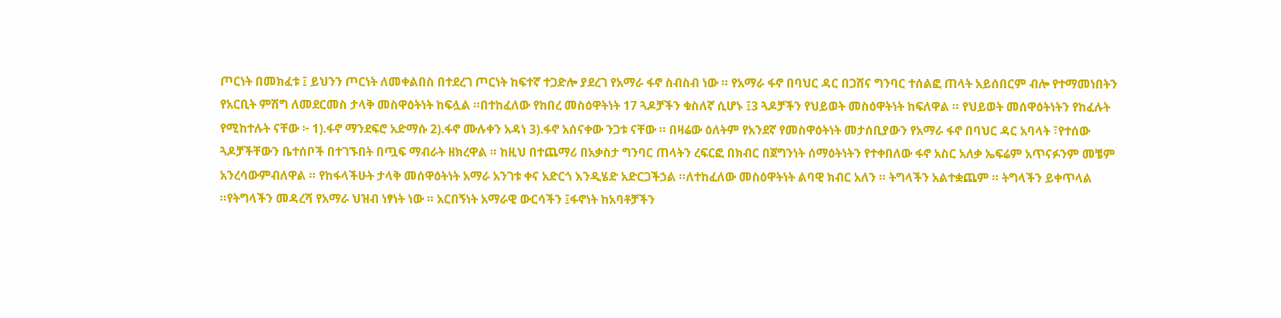ጦርነት በመክፈቱ ፤ ይህንን ጦርነት ለመቀልበስ በተደረገ ጦርነት ከፍተኛ ተጋድሎ ያደረገ የአማራ ፋኖ ስብስብ ነው ። የአማራ ፋኖ በባህር ዳር በጋሸና ግንባር ተሰልፎ ጠላት አይሰበርም ብሎ የተማመነበትን የአርቢት ምሽግ ለመደርመስ ታላቅ መስዋዕትነት ከፍሏል ።በተከፈለው የከበረ መስዕዋትነት 17 ጓዶቻችን ቁስለኛ ሲሆኑ ፤3 ጓዶቻችን የህይወት መስዕዋትነት ከፍለዋል ። የህይወት መሰዋዕትነትን የከፈሉት የሚከተሉት ናቸው ፦ 1).ፋኖ ማንደፍሮ አድማሱ 2).ፋኖ ሙሉቀን አዳነ 3).ፋኖ አሰናቀው ንጋቱ ናቸው ። በዛሬው ዕለትም የአንደኛ የመስዋዕትነት መታሰቢያውን የአማራ ፋኖ በባህር ዳር አባላት ፣የተሰው ጓዶቻችቸውን ቤተሰቦች በተገኙበት በጧፍ ማብራት ዘክረዋል ። ከዚህ በተጨማሪ በአቃስታ ግንባር ጠላትን ረፍርፎ በክብር በጀግንነት ሰማዕትነትን የተቀበለው ፋኖ አስር አለቃ ኤፍሬም አጥናፉንም መቼም አንረሳውምብለዋል ። የከፋላችሁት ታላቅ መሰዋዕትነት አማራ አንገቱ ቀና አድርጎ እንዲሄድ አድርጋችኃል ።ለተከፈለው መስዕዋትነት ልባዊ ክብር አለን ። ትግላችን አልተቋጨም ። ትግላችን ይቀጥላል ።የትግላችን መዳረሻ የአማራ ህዝብ ነፃነት ነው ። አርበኝነት አማራዊ ውርሳችን ፤ፋኖነት ከአባቶቻችን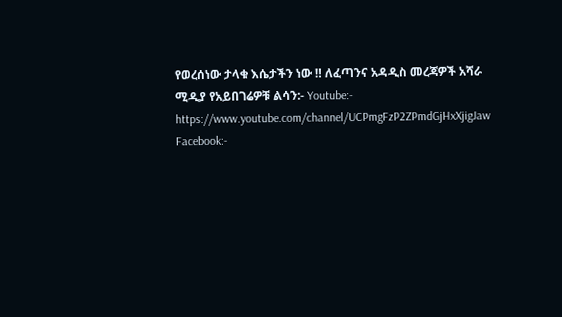የወረሰነው ታላቁ እሴታችን ነው ‼ ለፈጣንና አዳዲስ መረጃዎች አሻራ ሚዲያ የአይበገሬዎቹ ልሳን:- Youtube:- https://www.youtube.com/channel/UCPmgFzP2ZPmdGjHxXjigJaw Facebook:-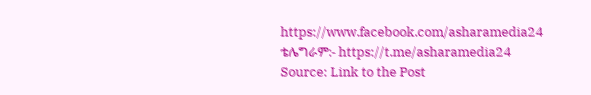https://www.facebook.com/asharamedia24 ቴሌግራም:- https://t.me/asharamedia24
Source: Link to the Post